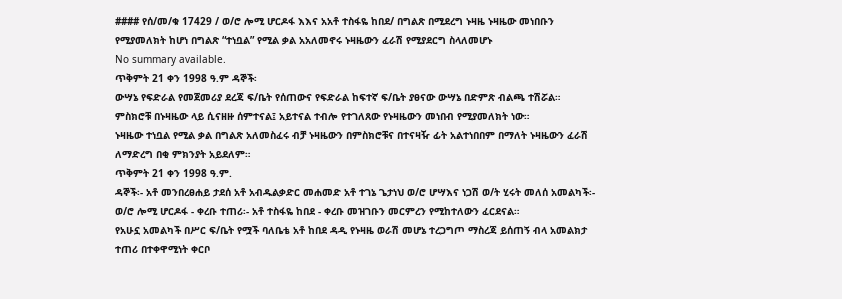#### የሰ/መ/ቁ 17429 / ወ/ሮ ሎሚ ሆርዶፋ እእና አአቶ ተስፋዬ ከበደ/ በግልጽ በሚደረግ ኑዛዜ ኑዛዜው መነበቡን የሚያመለክት ከሆነ በግልጽ “ተነቧል” የሚል ቃል አአለመኖሩ ኑዛዜውን ፈራሽ የሚያደርግ ስላለመሆኑ
No summary available.
ጥቅምት 21 ቀን 1998 ዓ.ም ዳኞች፡
ውሣኔ የፍድራል የመጀመሪያ ደረጃ ፍ/ቤት የሰጠውና የፍድራል ከፍተኛ ፍ/ቤት ያፀናው ውሣኔ በድምጽ ብልጫ ተሽሯል።
ምስክሮቹ በኑዛዜው ላይ ሲናዘዙ ሰምተናል፤ አይተናል ተብሎ የተገለጸው የኑዛዜውን መነበብ የሚያመለክት ነው።
ኑዛዜው ተነቧል የሚል ቃል በግልጽ አለመስፈሩ ብቻ ኑዛዜውን በምስክሮቹና በተናዛዥ ፊት አልተነበበም በማለት ኑዛዜውን ፈራሽ ለማድረግ በቂ ምክንያት አይደለም።
ጥቅምት 21 ቀን 1998 ዓ.ም.
ዳኞች፡- አቶ መንበረፀሐይ ታደሰ አቶ አብዱልቃድር መሐመድ አቶ ተገኔ ጌታነህ ወ/ሮ ሆሣእና ነጋሽ ወ/ት ሂሩት መለሰ አመልካች፡- ወ/ሮ ሎሚ ሆርዶፋ - ቀረቡ ተጠሪ፡- አቶ ተስፋዬ ከበደ - ቀረቡ መዝገቡን መርምረን የሚከተለውን ፈርደናል።
የአሁኗ አመልካች በሥር ፍ/ቤት የሟች ባለቤቴ አቶ ከበደ ዳዲ የኑዛዜ ወራሽ መሆኔ ተረጋግጦ ማስረጃ ይሰጠኝ ብላ አመልክታ ተጠሪ በተቀዋሚነት ቀርቦ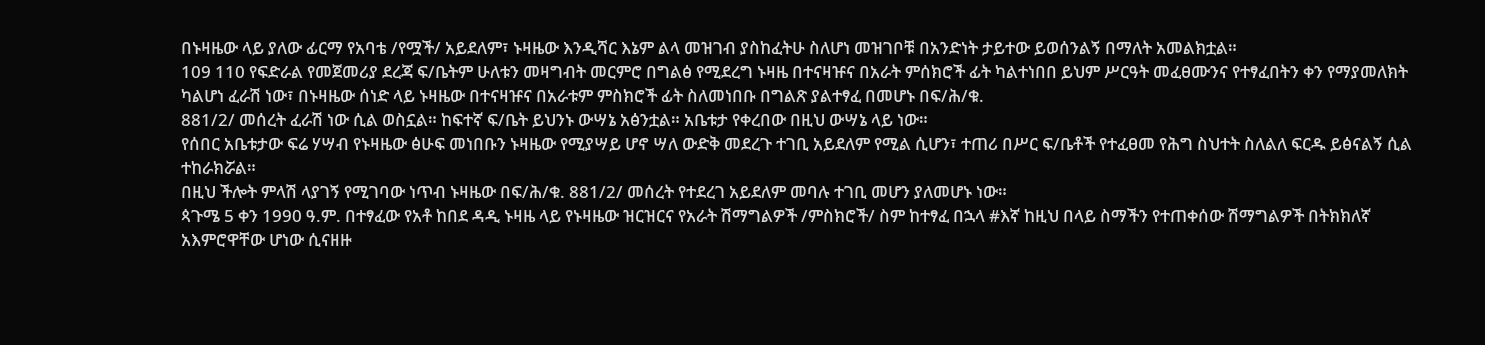በኑዛዜው ላይ ያለው ፊርማ የአባቴ /የሟች/ አይደለም፣ ኑዛዜው እንዲሻር እኔም ልላ መዝገብ ያስከፈትሁ ስለሆነ መዝገቦቹ በአንድነት ታይተው ይወሰንልኝ በማለት አመልክቷል።
109 110 የፍድራል የመጀመሪያ ደረጃ ፍ/ቤትም ሁለቱን መዛግብት መርምሮ በግልፅ የሚደረግ ኑዛዜ በተናዛዡና በአራት ምሰክሮች ፊት ካልተነበበ ይህም ሥርዓት መፈፀሙንና የተፃፈበትን ቀን የማያመለክት ካልሆነ ፈራሽ ነው፣ በኑዛዜው ሰነድ ላይ ኑዛዜው በተናዛዡና በአራቱም ምስክሮች ፊት ስለመነበቡ በግልጽ ያልተፃፈ በመሆኑ በፍ/ሕ/ቁ.
881/2/ መሰረት ፈራሽ ነው ሲል ወስኗል። ከፍተኛ ፍ/ቤት ይህንኑ ውሣኔ አፅንቷል። አቤቱታ የቀረበው በዚህ ውሣኔ ላይ ነው።
የሰበር አቤቱታው ፍሬ ሃሣብ የኑዛዜው ፅሁፍ መነበቡን ኑዛዜው የሚያሣይ ሆኖ ሣለ ውድቅ መደረጉ ተገቢ አይደለም የሚል ሲሆን፣ ተጠሪ በሥር ፍ/ቤቶች የተፈፀመ የሕግ ስህተት ስለልለ ፍርዱ ይፅናልኝ ሲል ተከራክሯል።
በዚህ ችሎት ምላሽ ላያገኝ የሚገባው ነጥብ ኑዛዜው በፍ/ሕ/ቁ. 881/2/ መሰረት የተደረገ አይደለም መባሉ ተገቢ መሆን ያለመሆኑ ነው።
ጳጉሜ 5 ቀን 1990 ዓ.ም. በተፃፈው የአቶ ከበደ ዳዲ ኑዛዜ ላይ የኑዛዜው ዝርዝርና የአራት ሽማግልዎች /ምስክሮች/ ስም ከተፃፈ በኋላ #እኛ ከዚህ በላይ ስማችን የተጠቀሰው ሽማግልዎች በትክክለኛ አእምሮዋቸው ሆነው ሲናዘዙ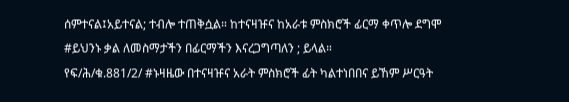ሰምተናል፤አይተናል; ተብሎ ተጠቅሷል። ከተናዛዡና ከአራቱ ምስክሮች ፊርማ ቀጥሎ ደግሞ #ይህንኑ ቃል ለመስማታችን በፊርማችን እናረጋግጣለን ; ይላል።
የፍ/ሕ/ቁ.881/2/ #ኑዛዜው በተናዛዡና አራት ምስክሮች ፊት ካልተነበበና ይኸም ሥርዓት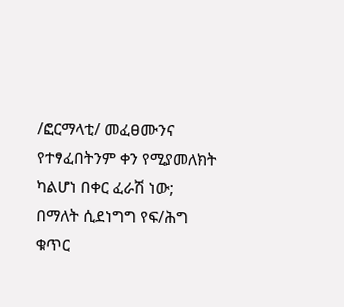/ፎርማላቲ/ መፈፀሙንና የተፃፈበትንም ቀን የሚያመለክት ካልሆነ በቀር ፈራሽ ነው; በማለት ሲደነግግ የፍ/ሕግ ቁጥር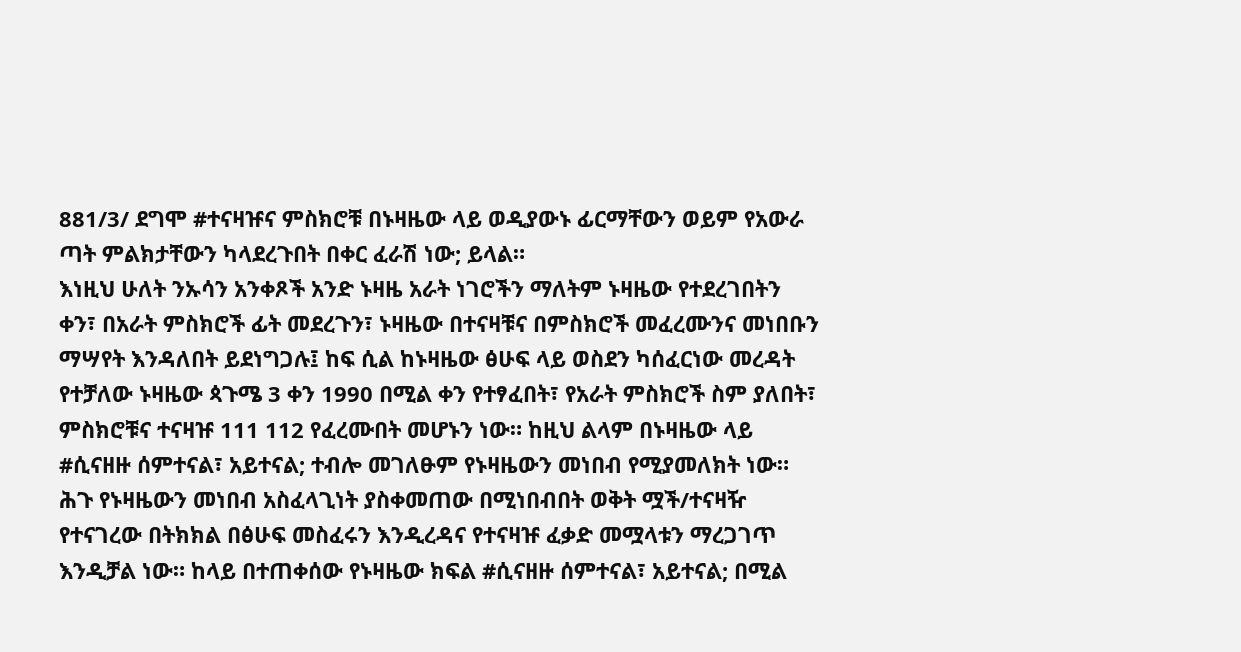881/3/ ደግሞ #ተናዛዡና ምስክሮቹ በኑዛዜው ላይ ወዲያውኑ ፊርማቸውን ወይም የአውራ ጣት ምልክታቸውን ካላደረጉበት በቀር ፈራሽ ነው; ይላል።
እነዚህ ሁለት ንኡሳን አንቀጾች አንድ ኑዛዜ አራት ነገሮችን ማለትም ኑዛዜው የተደረገበትን ቀን፣ በአራት ምስክሮች ፊት መደረጉን፣ ኑዛዜው በተናዛቹና በምስክሮች መፈረሙንና መነበቡን ማሣየት እንዳለበት ይደነግጋሉ፤ ከፍ ሲል ከኑዛዜው ፅሁፍ ላይ ወስደን ካሰፈርነው መረዳት የተቻለው ኑዛዜው ጳጉሜ 3 ቀን 1990 በሚል ቀን የተፃፈበት፣ የአራት ምስክሮች ስም ያለበት፣ ምስክሮቹና ተናዛዡ 111 112 የፈረሙበት መሆኑን ነው። ከዚህ ልላም በኑዛዜው ላይ #ሲናዘዙ ሰምተናል፣ አይተናል; ተብሎ መገለፁም የኑዛዜውን መነበብ የሚያመለክት ነው። ሕጉ የኑዛዜውን መነበብ አስፈላጊነት ያስቀመጠው በሚነበብበት ወቅት ሟች/ተናዛዥ የተናገረው በትክክል በፅሁፍ መስፈሩን እንዲረዳና የተናዛዡ ፈቃድ መሟላቱን ማረጋገጥ እንዲቻል ነው። ከላይ በተጠቀሰው የኑዛዜው ክፍል #ሲናዘዙ ሰምተናል፣ አይተናል; በሚል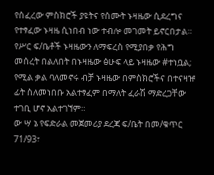የሰፈረው ምስክሮች ያዩትና የሰሙት ኑዛዜው ሲደረግና የተፃፈው ኑዛዜ ሲነበብ ነው ተብሎ መገመት ይኖርበታል።
የሥር ፍ/ቤቶች ኑዛዜውን ለማፍረስ የሚያበቃ የሕግ መሰረት በልለበት በኑዛዜው ፅሁፍ ላይ ኑዛዜው #ተነቧል; የሚል ቃል ባለመኖሩ ብቻ ኑዛዜው በምስክሮችና በተናዛዡ ፊት ስለመነበቡ አልተፃፈም በማለት ፈራሽ ማድረጋቸው ተገቢ ሆኖ አልተገኘም።
ው ሣ ኔ የፍድራል መጀመሪያ ደረጃ ፍ/ቤት በመ/ቁጥር 71/93፣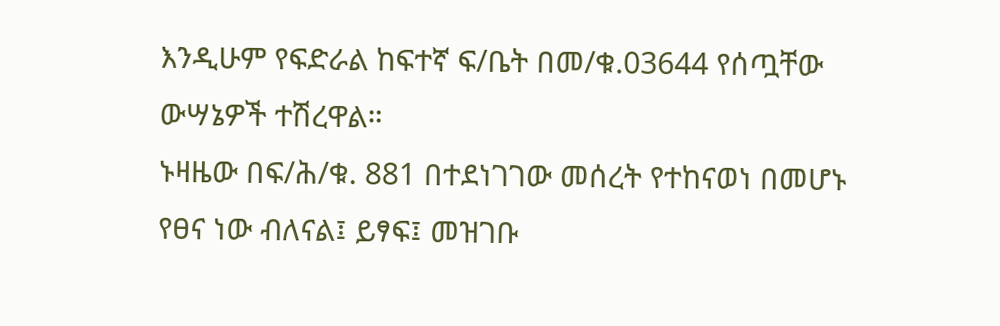እንዲሁም የፍድራል ከፍተኛ ፍ/ቤት በመ/ቁ.03644 የሰጧቸው ውሣኔዎች ተሽረዋል።
ኑዛዜው በፍ/ሕ/ቁ. 881 በተደነገገው መሰረት የተከናወነ በመሆኑ የፀና ነው ብለናል፤ ይፃፍ፤ መዝገቡ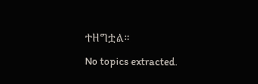ተዘግቷል።
No topics extracted.